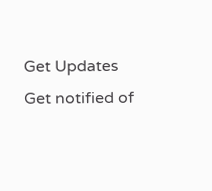Get Updates
Get notified of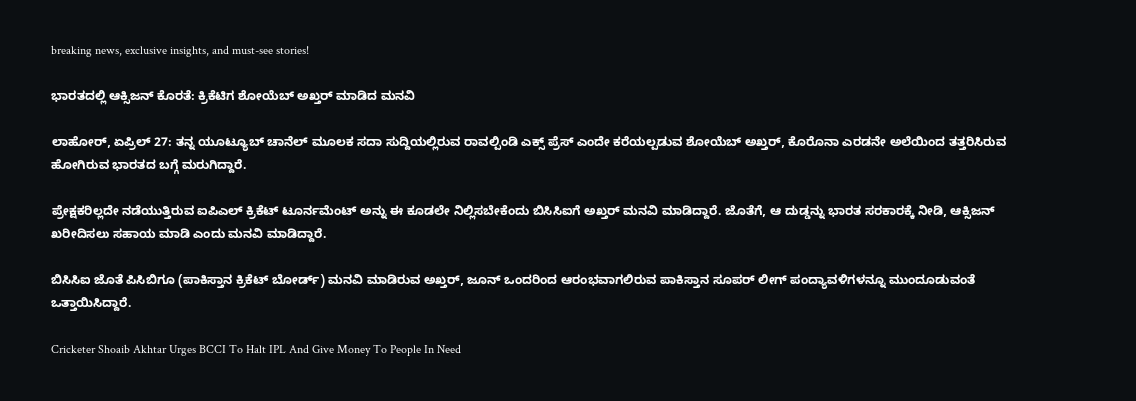breaking news, exclusive insights, and must-see stories!

ಭಾರತದಲ್ಲಿ ಆಕ್ಸಿಜನ್ ಕೊರತೆ: ಕ್ರಿಕೆಟಿಗ ಶೋಯೆಬ್ ಅಖ್ತರ್ ಮಾಡಿದ ಮನವಿ

ಲಾಹೋರ್, ಏಪ್ರಿಲ್ 27: ತನ್ನ ಯೂಟ್ಯೂಬ್ ಚಾನೆಲ್ ಮೂಲಕ ಸದಾ ಸುದ್ದಿಯಲ್ಲಿರುವ ರಾವಲ್ಪಿಂಡಿ ಎಕ್ಸ್ ಪ್ರೆಸ್ ಎಂದೇ ಕರೆಯಲ್ಪಡುವ ಶೋಯೆಬ್ ಅಖ್ತರ್, ಕೊರೊನಾ ಎರಡನೇ ಅಲೆಯಿಂದ ತತ್ತರಿಸಿರುವ ಹೋಗಿರುವ ಭಾರತದ ಬಗ್ಗೆ ಮರುಗಿದ್ದಾರೆ.

ಪ್ರೇಕ್ಷಕರಿಲ್ಲದೇ ನಡೆಯುತ್ತಿರುವ ಐಪಿಎಲ್ ಕ್ರಿಕೆಟ್ ಟೂರ್ನಮೆಂಟ್ ಅನ್ನು ಈ ಕೂಡಲೇ ನಿಲ್ಲಿಸಬೇಕೆಂದು ಬಿಸಿಸಿಐಗೆ ಅಖ್ತರ್ ಮನವಿ ಮಾಡಿದ್ದಾರೆ. ಜೊತೆಗೆ, ಆ ದುಡ್ಡನ್ನು ಭಾರತ ಸರಕಾರಕ್ಕೆ ನೀಡಿ, ಆಕ್ಸಿಜನ್ ಖರೀದಿಸಲು ಸಹಾಯ ಮಾಡಿ ಎಂದು ಮನವಿ ಮಾಡಿದ್ದಾರೆ.

ಬಿಸಿಸಿಐ ಜೊತೆ ಪಿಸಿಬಿಗೂ (ಪಾಕಿಸ್ತಾನ ಕ್ರಿಕೆಟ್ ಬೋರ್ಡ್) ಮನವಿ ಮಾಡಿರುವ ಅಖ್ತರ್, ಜೂನ್ ಒಂದರಿಂದ ಆರಂಭವಾಗಲಿರುವ ಪಾಕಿಸ್ತಾನ ಸೂಪರ್ ಲೀಗ್ ಪಂದ್ಯಾವಳಿಗಳನ್ನೂ ಮುಂದೂಡುವಂತೆ ಒತ್ತಾಯಿಸಿದ್ದಾರೆ.

Cricketer Shoaib Akhtar Urges BCCI To Halt IPL And Give Money To People In Need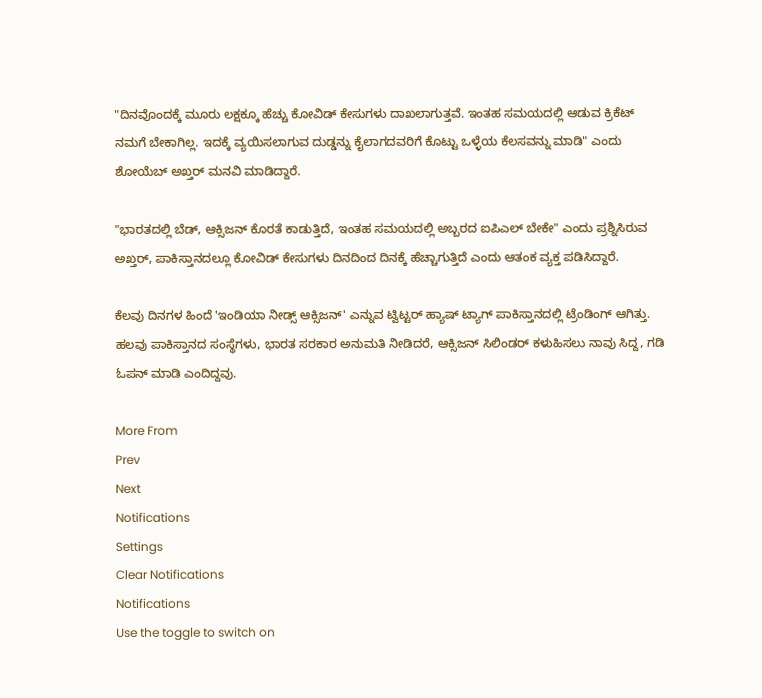"ದಿನವೊಂದಕ್ಕೆ ಮೂರು ಲಕ್ಷಕ್ಕೂ ಹೆಚ್ಚು ಕೋವಿಡ್ ಕೇಸುಗಳು ದಾಖಲಾಗುತ್ತವೆ. ಇಂತಹ ಸಮಯದಲ್ಲಿ ಆಡುವ ಕ್ರಿಕೆಟ್ ನಮಗೆ ಬೇಕಾಗಿಲ್ಲ. ಇದಕ್ಕೆ ವ್ಯಯಿಸಲಾಗುವ ದುಡ್ಡನ್ನು ಕೈಲಾಗದವರಿಗೆ ಕೊಟ್ಟು ಒಳ್ಳೆಯ ಕೆಲಸವನ್ನು ಮಾಡಿ" ಎಂದು ಶೋಯೆಬ್ ಅಖ್ತರ್ ಮನವಿ ಮಾಡಿದ್ದಾರೆ.

"ಭಾರತದಲ್ಲಿ ಬೆಡ್, ಆಕ್ಸಿಜನ್ ಕೊರತೆ ಕಾಡುತ್ತಿದೆ, ಇಂತಹ ಸಮಯದಲ್ಲಿ ಅಬ್ಬರದ ಐಪಿಎಲ್ ಬೇಕೇ" ಎಂದು ಪ್ರಶ್ನಿಸಿರುವ ಅಖ್ತರ್, ಪಾಕಿಸ್ತಾನದಲ್ಲೂ ಕೋವಿಡ್ ಕೇಸುಗಳು ದಿನದಿಂದ ದಿನಕ್ಕೆ ಹೆಚ್ಚಾಗುತ್ತಿದೆ ಎಂದು ಆತಂಕ ವ್ಯಕ್ತ ಪಡಿಸಿದ್ದಾರೆ.

ಕೆಲವು ದಿನಗಳ ಹಿಂದೆ 'ಇಂಡಿಯಾ ನೀಡ್ಸ್ ಆಕ್ಸಿಜನ್' ಎನ್ನುವ ಟ್ವಿಟ್ಟರ್ ಹ್ಯಾಷ್ ಟ್ಯಾಗ್ ಪಾಕಿಸ್ತಾನದಲ್ಲಿ ಟ್ರೆಂಡಿಂಗ್ ಆಗಿತ್ತು. ಹಲವು ಪಾಕಿಸ್ತಾನದ ಸಂಸ್ಥೆಗಳು, ಭಾರತ ಸರಕಾರ ಅನುಮತಿ ನೀಡಿದರೆ, ಆಕ್ಸಿಜನ್ ಸಿಲಿಂಡರ್ ಕಳುಹಿಸಲು ನಾವು ಸಿದ್ದ, ಗಡಿ ಓಪನ್ ಮಾಡಿ ಎಂದಿದ್ದವು.

More From
Prev
Next
Notifications
Settings
Clear Notifications
Notifications
Use the toggle to switch on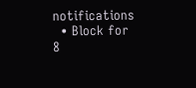notifications
  • Block for 8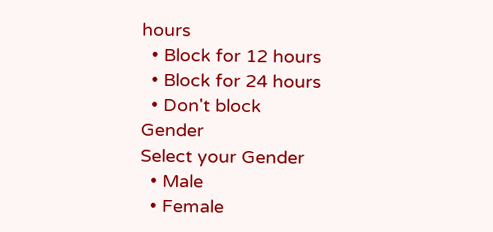hours
  • Block for 12 hours
  • Block for 24 hours
  • Don't block
Gender
Select your Gender
  • Male
  • Female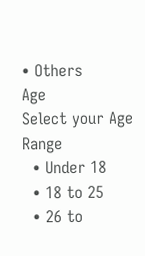• Others
Age
Select your Age Range
  • Under 18
  • 18 to 25
  • 26 to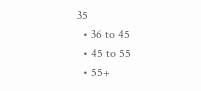35
  • 36 to 45
  • 45 to 55
  • 55+